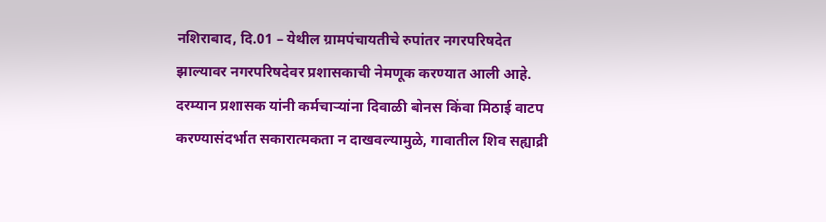नशिराबाद, दि.01 – येथील ग्रामपंचायतीचे रुपांतर नगरपरिषदेत झाल्यावर नगरपरिषदेवर प्रशासकाची नेमणूक करण्यात आली आहे. दरम्यान प्रशासक यांनी कर्मचाऱ्यांना दिवाळी बोनस किंवा मिठाई वाटप करण्यासंदर्भात सकारात्मकता न दाखवल्यामुळे, गावातील शिव सह्याद्री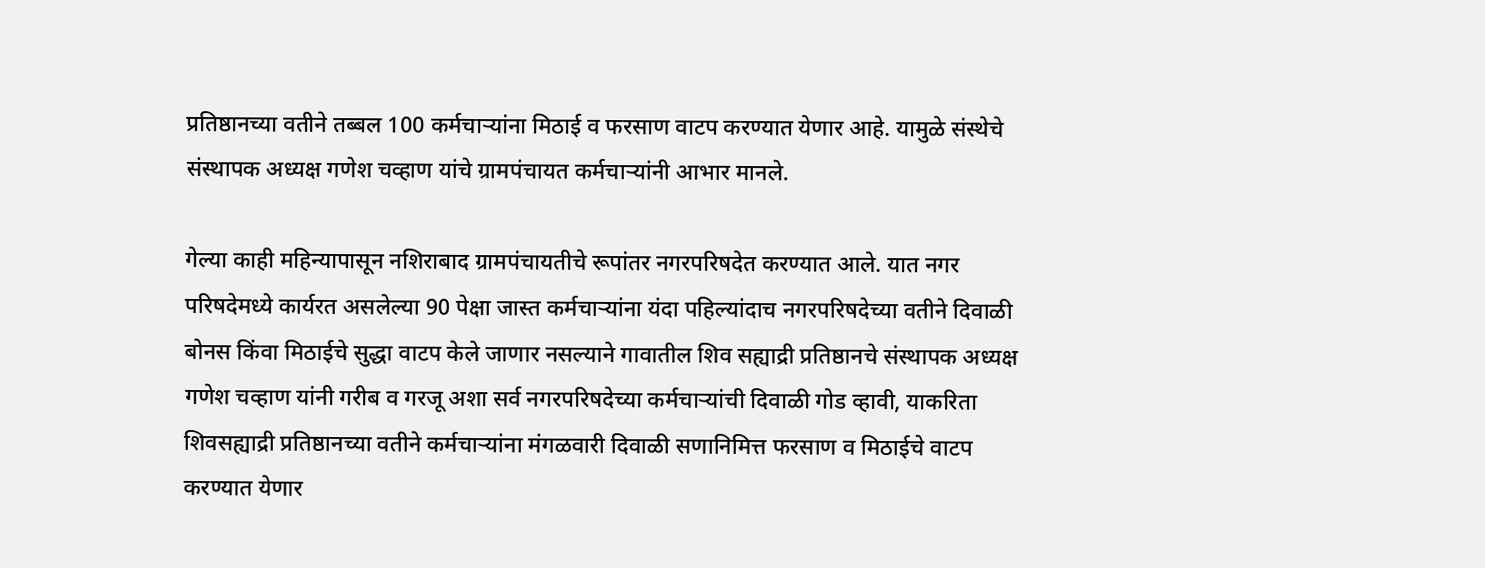प्रतिष्ठानच्या वतीने तब्बल 100 कर्मचाऱ्यांना मिठाई व फरसाण वाटप करण्यात येणार आहे. यामुळे संस्थेचे संस्थापक अध्यक्ष गणेश चव्हाण यांचे ग्रामपंचायत कर्मचाऱ्यांनी आभार मानले.

गेल्या काही महिन्यापासून नशिराबाद ग्रामपंचायतीचे रूपांतर नगरपरिषदेत करण्यात आले. यात नगर परिषदेमध्ये कार्यरत असलेल्या 90 पेक्षा जास्त कर्मचाऱ्यांना यंदा पहिल्यांदाच नगरपरिषदेच्या वतीने दिवाळी बोनस किंवा मिठाईचे सुद्धा वाटप केले जाणार नसल्याने गावातील शिव सह्याद्री प्रतिष्ठानचे संस्थापक अध्यक्ष गणेश चव्हाण यांनी गरीब व गरजू अशा सर्व नगरपरिषदेच्या कर्मचाऱ्यांची दिवाळी गोड व्हावी, याकरिता शिवसह्याद्री प्रतिष्ठानच्या वतीने कर्मचाऱ्यांना मंगळवारी दिवाळी सणानिमित्त फरसाण व मिठाईचे वाटप करण्यात येणार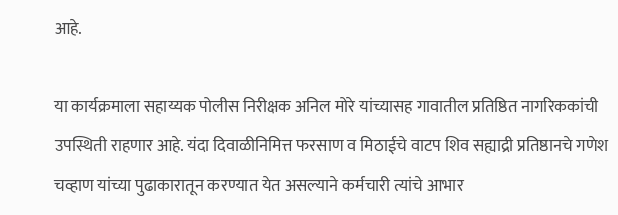आहे.

या कार्यक्रमाला सहाय्यक पोलीस निरीक्षक अनिल मोरे यांच्यासह गावातील प्रतिष्ठित नागरिककांची उपस्थिती राहणार आहे. यंदा दिवाळीनिमित्त फरसाण व मिठाईचे वाटप शिव सह्याद्री प्रतिष्ठानचे गणेश चव्हाण यांच्या पुढाकारातून करण्यात येत असल्याने कर्मचारी त्यांचे आभार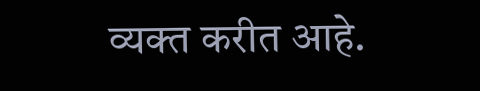व्यक्त करीत आहे.